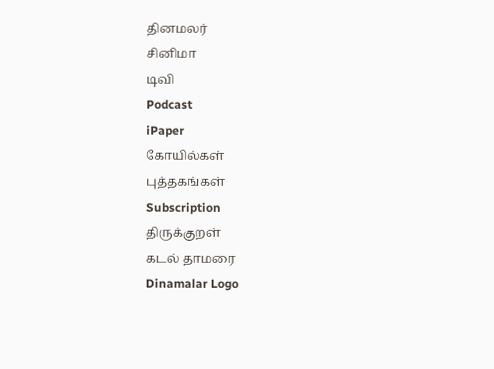தினமலர்
சினிமா
டிவி
Podcast
iPaper
கோயில்கள்
புத்தகங்கள்
Subscription
திருக்குறள்
கடல் தாமரை
Dinamalar Logo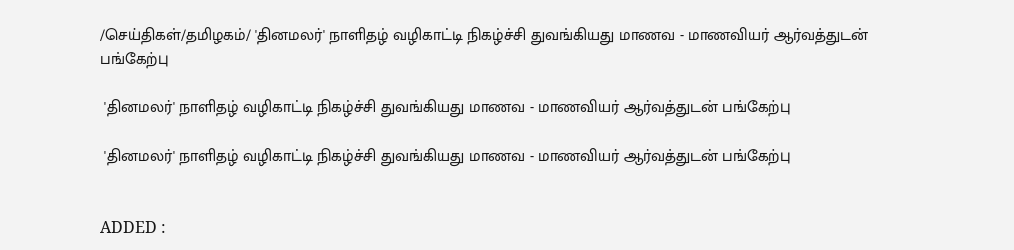/செய்திகள்/தமிழகம்/ 'தினமலர்' நாளிதழ் வழிகாட்டி நிகழ்ச்சி துவங்கியது மாணவ - மாணவியர் ஆர்வத்துடன் பங்கேற்பு

 'தினமலர்' நாளிதழ் வழிகாட்டி நிகழ்ச்சி துவங்கியது மாணவ - மாணவியர் ஆர்வத்துடன் பங்கேற்பு

 'தினமலர்' நாளிதழ் வழிகாட்டி நிகழ்ச்சி துவங்கியது மாணவ - மாணவியர் ஆர்வத்துடன் பங்கேற்பு


ADDED :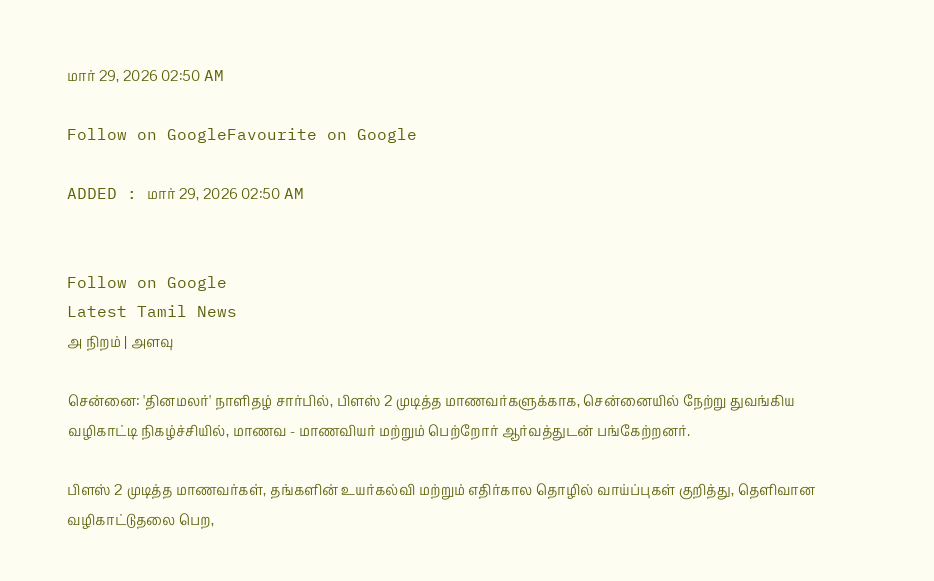மார் 29, 2026 02:50 AM

Follow on GoogleFavourite on Google

ADDED : மார் 29, 2026 02:50 AM


Follow on Google
Latest Tamil News
அ நிறம் | அளவு

சென்னை: 'தினமலர்' நாளிதழ் சார்பில், பிளஸ் 2 முடித்த மாணவர்களுக்காக, சென்னையில் நேற்று துவங்கிய வழிகாட்டி நிகழ்ச்சியில், மாணவ - மாணவியர் மற்றும் பெற்றோர் ஆர்வத்துடன் பங்கேற்றனர்.

பிளஸ் 2 முடித்த மாணவர்கள், தங்களின் உயர்கல்வி மற்றும் எதிர்கால தொழில் வாய்ப்புகள் குறித்து, தெளிவான வழிகாட்டுதலை பெற,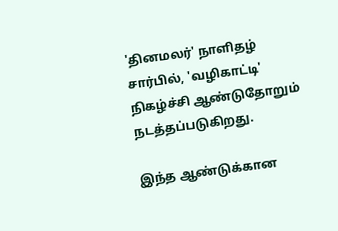'தினமலர்' நாளிதழ் சார்பில், 'வழிகாட்டி' நிகழ்ச்சி ஆண்டுதோறும் நடத்தப்படுகிறது.

இந்த ஆண்டுக்கான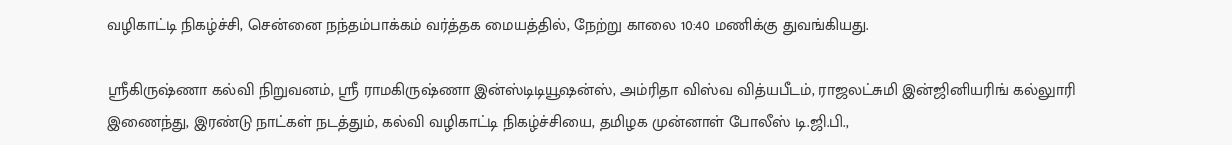வழிகாட்டி நிகழ்ச்சி, சென்னை நந்தம்பாக்கம் வர்த்தக மையத்தில், நேற்று காலை 10:40 மணிக்கு துவங்கியது.

ஸ்ரீகிருஷ்ணா கல்வி நிறுவனம், ஸ்ரீ ராமகிருஷ்ணா இன்ஸ்டிடியூஷன்ஸ், அம்ரிதா விஸ்வ வித்யபீடம், ராஜலட்சுமி இன்ஜினியரிங் கல்லுாரி இணைந்து, இரண்டு நாட்கள் நடத்தும், கல்வி வழிகாட்டி நிகழ்ச்சியை, தமிழக முன்னாள் போலீஸ் டி.ஜி.பி.,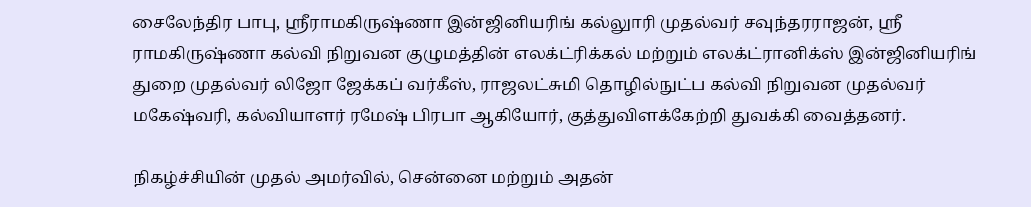சைலேந்திர பாபு, ஸ்ரீராமகிருஷ்ணா இன்ஜினியரிங் கல்லுாரி முதல்வர் சவுந்தரராஜன், ஸ்ரீ ராமகிருஷ்ணா கல்வி நிறுவன குழுமத்தின் எலக்ட்ரிக்கல் மற்றும் எலக்ட்ரானிக்ஸ் இன்ஜினியரிங் துறை முதல்வர் லிஜோ ஜேக்கப் வர்கீஸ், ராஜலட்சுமி தொழில்நுட்ப கல்வி நிறுவன முதல்வர் மகேஷ்வரி, கல்வியாளர் ரமேஷ் பிரபா ஆகியோர், குத்துவிளக்கேற்றி துவக்கி வைத்தனர்.

நிகழ்ச்சியின் முதல் அமர்வில், சென்னை மற்றும் அதன்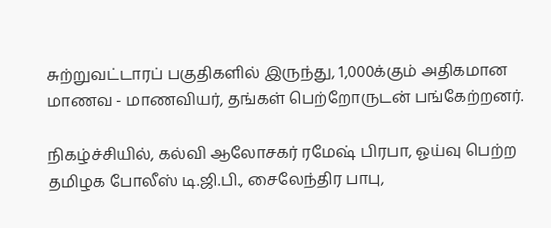சுற்றுவட்டாரப் பகுதிகளில் இருந்து, 1,000க்கும் அதிகமான மாணவ - மாணவியர், தங்கள் பெற்றோருடன் பங்கேற்றனர்.

நிகழ்ச்சியில், கல்வி ஆலோசகர் ரமேஷ் பிரபா, ஓய்வு பெற்ற தமிழக போலீஸ் டி.ஜி.பி., சைலேந்திர பாபு,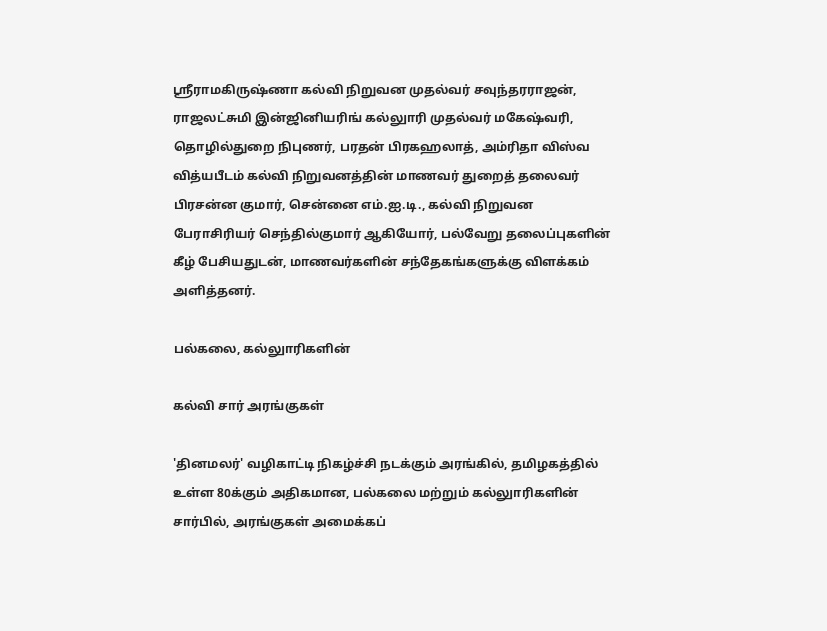ஸ்ரீராமகிருஷ்ணா கல்வி நிறுவன முதல்வர் சவுந்தரராஜன், ராஜலட்சுமி இன்ஜினியரிங் கல்லுாரி முதல்வர் மகேஷ்வரி, தொழில்துறை நிபுணர், பரதன் பிரகஹலாத், அம்ரிதா விஸ்வ வித்யபீடம் கல்வி நிறுவனத்தின் மாணவர் துறைத் தலைவர் பிரசன்ன குமார், சென்னை எம்.ஐ.டி., கல்வி நிறுவன பேராசிரியர் செந்தில்குமார் ஆகியோர், பல்வேறு தலைப்புகளின் கீழ் பேசியதுடன், மாணவர்களின் சந்தேகங்களுக்கு விளக்கம் அளித்தனர்.

பல்கலை, கல்லுாரிகளின்

கல்வி சார் அரங்குகள்

'தினமலர்' வழிகாட்டி நிகழ்ச்சி நடக்கும் அரங்கில், தமிழகத்தில் உள்ள 80க்கும் அதிகமான, பல்கலை மற்றும் கல்லுாரிகளின் சார்பில், அரங்குகள் அமைக்கப்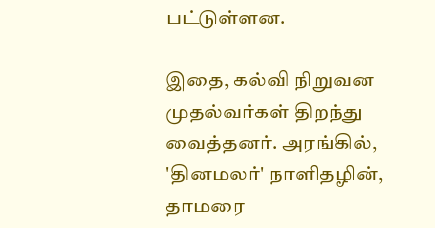பட்டுள்ளன.

இதை, கல்வி நிறுவன முதல்வர்கள் திறந்து வைத்தனர். அரங்கில், 'தினமலர்' நாளிதழின், தாமரை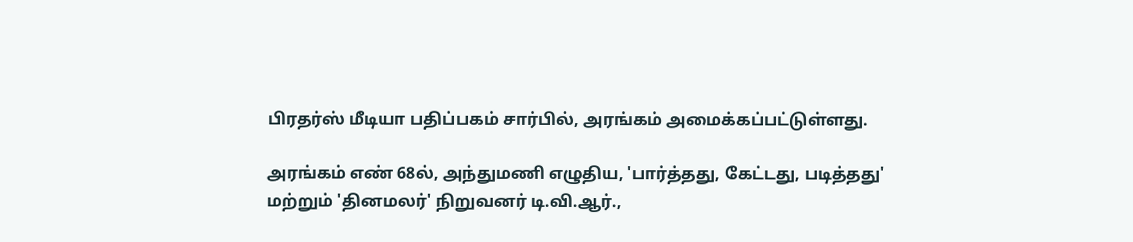பிரதர்ஸ் மீடியா பதிப்பகம் சார்பில், அரங்கம் அமைக்கப்பட்டுள்ளது.

அரங்கம் எண் 68ல், அந்துமணி எழுதிய, 'பார்த்தது, கேட்டது, படித்தது' மற்றும் 'தினமலர்' நிறுவனர் டி.வி.ஆர்.,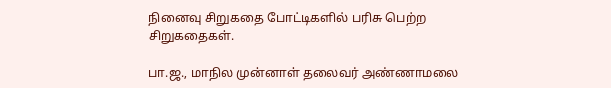நினைவு சிறுகதை போட்டிகளில் பரிசு பெற்ற சிறுகதைகள்.

பா.ஜ., மாநில முன்னாள் தலைவர் அண்ணாமலை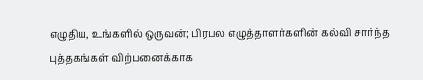எழுதிய, உங்களில் ஒருவன்; பிரபல எழுத்தாளர்களின் கல்வி சார்ந்த புத்தகங்கள் விற்பனைக்காக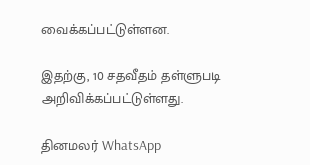வைக்கப்பட்டுள்ளன.

இதற்கு, 10 சதவீதம் தள்ளுபடி அறிவிக்கப்பட்டுள்ளது.

தினமலர் WhatsApp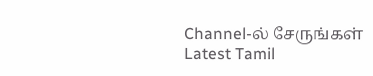Channel-ல் சேருங்கள்
Latest Tamil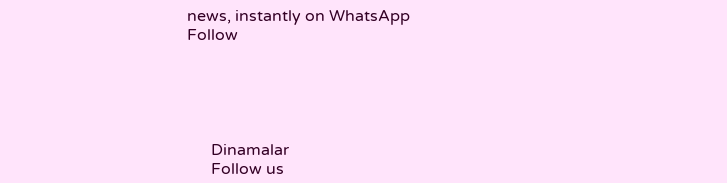news, instantly on WhatsApp
Follow





      Dinamalar
      Follow us